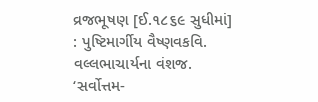વ્રજભૂષણ [ઈ.૧૮૬૯ સુધીમાં] : પુષ્ટિમાર્ગીય વૈષ્ણવકવિ. વલ્લભાચાર્યના વંશજ. ‘સર્વોત્તમ-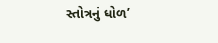સ્તોત્રનું ધોળ’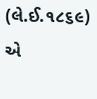(લે.ઈ.૧૮૬૯) એ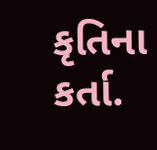કૃતિના કર્તા.